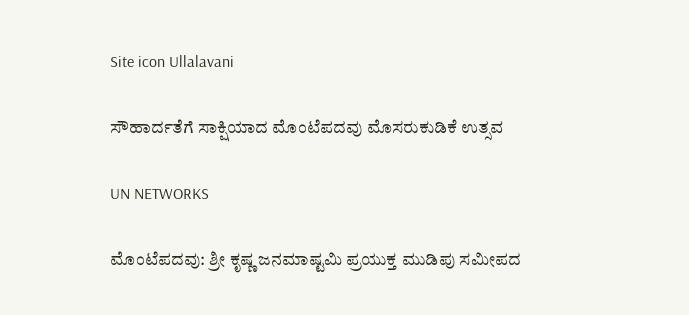Site icon Ullalavani

ಸೌಹಾರ್ದತೆಗೆ ಸಾಕ್ಷಿಯಾದ ಮೊಂಟೆಪದವು ಮೊಸರುಕುಡಿಕೆ ಉತ್ಸವ

UN NETWORKS

ಮೊಂಟೆಪದವು: ಶ್ರೀ ಕೃಷ್ಣ ಜನಮಾಷ್ಟಮಿ ಪ್ರಯುಕ್ತ ಮುಡಿಪು ಸಮೀಪದ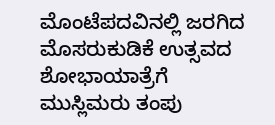ಮೊಂಟೆಪದವಿನಲ್ಲಿ ಜರಗಿದ ಮೊಸರುಕುಡಿಕೆ ಉತ್ಸವದ ಶೋಭಾಯಾತ್ರೆಗೆ ಮುಸ್ಲಿಮರು ತಂಪು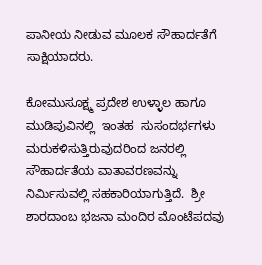ಪಾನೀಯ ನೀಡುವ ಮೂಲಕ ಸೌಹಾರ್ದತೆಗೆ ಸಾಕ್ಷಿಯಾದರು.

ಕೋಮುಸೂಕ್ಷ್ಮ ಪ್ರದೇಶ ಉಳ್ಳಾಲ ಹಾಗೂ ಮುಡಿಪುವಿನಲ್ಲಿ  ಇಂತಹ  ಸುಸಂದರ್ಭಗಳು ಮರುಕಳಿಸುತ್ತಿರುವುದರಿಂದ ಜನರಲ್ಲಿ ಸೌಹಾರ್ದತೆಯ ವಾತಾವರಣವನ್ನು ನಿರ್ಮಿಸುವಲ್ಲಿ ಸಹಕಾರಿಯಾಗುತ್ತಿದೆ.  ಶ್ರೀ ಶಾರದಾಂಬ ಭಜನಾ ಮಂದಿರ ಮೊಂಟೆಪದವು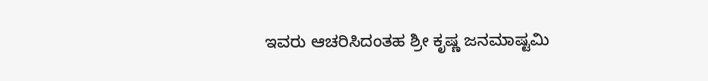ಇವರು ಆಚರಿಸಿದಂತಹ ಶ್ರೀ ಕೃಷ್ಣ ಜನಮಾಷ್ಟಮಿ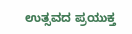ಉತ್ಸವದ ಪ್ರಯುಕ್ತ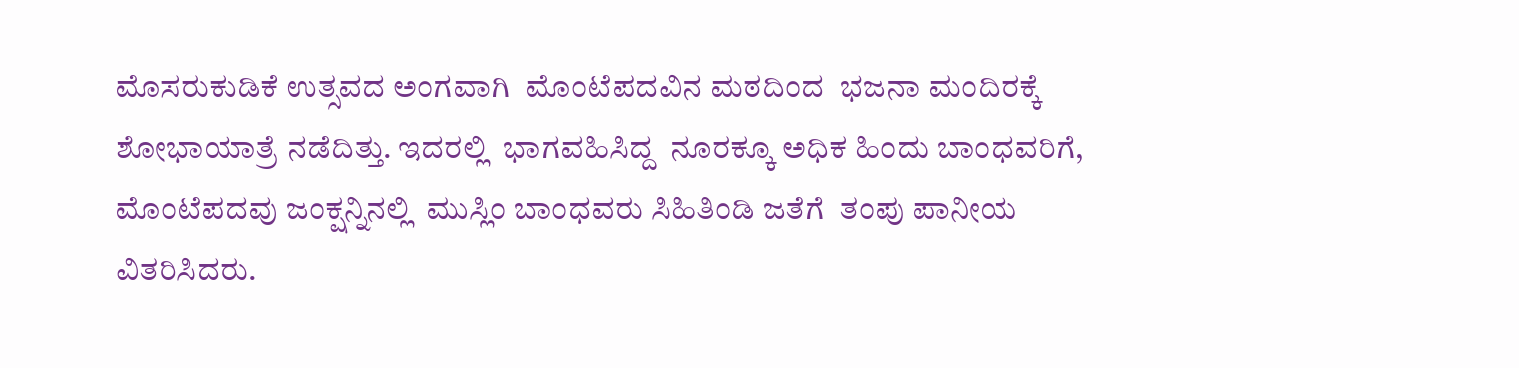ಮೊಸರುಕುಡಿಕೆ ಉತ್ಸವದ ಅಂಗವಾಗಿ  ಮೊಂಟೆಪದವಿನ ಮಠದಿಂದ  ಭಜನಾ ಮಂದಿರಕ್ಕೆ ಶೋಭಾಯಾತ್ರೆ ನಡೆದಿತ್ತು. ಇದರಲ್ಲಿ  ಭಾಗವಹಿಸಿದ್ದ  ನೂರಕ್ಕೂ ಅಧಿಕ ಹಿಂದು ಬಾಂಧವರಿಗೆ, ಮೊಂಟೆಪದವು ಜಂಕ್ಷನ್ನಿನಲ್ಲಿ  ಮುಸ್ಲಿಂ ಬಾಂಧವರು ಸಿಹಿತಿಂಡಿ ಜತೆಗೆ  ತಂಪು ಪಾನೀಯ ವಿತರಿಸಿದರು.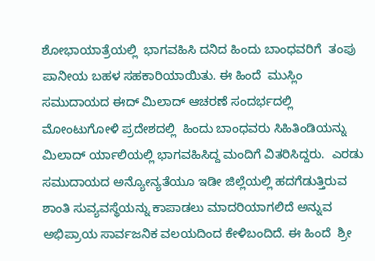ಶೋಭಾಯಾತ್ರೆಯಲ್ಲಿ  ಭಾಗವಹಿಸಿ ದನಿದ ಹಿಂದು ಬಾಂಧವರಿಗೆ  ತಂಪು ಪಾನೀಯ ಬಹಳ ಸಹಕಾರಿಯಾಯಿತು. ಈ ಹಿಂದೆ  ಮುಸ್ಲಿಂ ಸಮುದಾಯದ ಈದ್ ಮಿಲಾದ್ ಆಚರಣೆ ಸಂದರ್ಭದಲ್ಲಿ  ಮೋಂಟುಗೋಳಿ ಪ್ರದೇಶದಲ್ಲಿ  ಹಿಂದು ಬಾಂಧವರು ಸಿಹಿತಿಂಡಿಯನ್ನು ಮಿಲಾದ್ ರ್ಯಾಲಿಯಲ್ಲಿ ಭಾಗವಹಿಸಿದ್ದ ಮಂದಿಗೆ ವಿತರಿಸಿದ್ದರು.  ಎರಡು ಸಮುದಾಯದ ಅನ್ಯೋನ್ಯತೆಯೂ ಇಡೀ ಜಿಲ್ಲೆಯಲ್ಲಿ ಹದಗೆಡುತ್ತಿರುವ ಶಾಂತಿ ಸುವ್ಯವಸ್ಥೆಯನ್ನು ಕಾಪಾಡಲು ಮಾದರಿಯಾಗಲಿದೆ ಅನ್ನುವ ಅಭಿಪ್ರಾಯ ಸಾರ್ವಜನಿಕ ವಲಯದಿಂದ ಕೇಳಿಬಂದಿದೆ. ಈ ಹಿಂದೆ  ಶ್ರೀ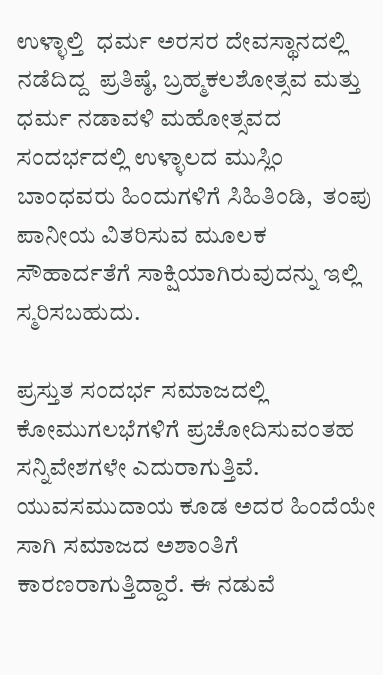ಉಳ್ಳಾಲ್ತಿ  ಧರ್ಮ ಅರಸರ ದೇವಸ್ಥಾನದಲ್ಲಿ ನಡೆದಿದ್ದ  ಪ್ರತಿಷ್ಠೆ, ಬ್ರಹ್ಮಕಲಶೋತ್ಸವ ಮತ್ತು ಧರ್ಮ ನಡಾವಳಿ ಮಹೋತ್ಸವದ ಸಂದರ್ಭದಲ್ಲಿ ಉಳ್ಳಾಲದ ಮುಸ್ಲಿಂ  ಬಾಂಧವರು ಹಿಂದುಗಳಿಗೆ ಸಿಹಿತಿಂಡಿ,  ತಂಪು ಪಾನೀಯ ವಿತರಿಸುವ ಮೂಲಕ ಸೌಹಾರ್ದತೆಗೆ ಸಾಕ್ಷಿಯಾಗಿರುವುದನ್ನು ಇಲ್ಲಿ ಸ್ಮರಿಸಬಹುದು.

ಪ್ರಸ್ತುತ ಸಂದರ್ಭ ಸಮಾಜದಲ್ಲಿ ಕೋಮುಗಲಭೆಗಳಿಗೆ ಪ್ರಚೋದಿಸುವಂತಹ ಸನ್ನಿವೇಶಗಳೇ ಎದುರಾಗುತ್ತಿವೆ. ಯುವಸಮುದಾಯ ಕೂಡ ಅದರ ಹಿಂದೆಯೇ ಸಾಗಿ ಸಮಾಜದ ಅಶಾಂತಿಗೆ ಕಾರಣರಾಗುತ್ತಿದ್ದಾರೆ. ಈ ನಡುವೆ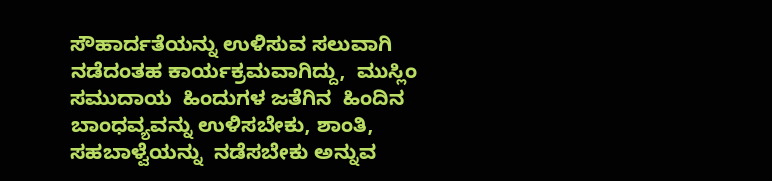ಸೌಹಾರ್ದತೆಯನ್ನು ಉಳಿಸುವ ಸಲುವಾಗಿ ನಡೆದಂತಹ ಕಾರ್ಯಕ್ರಮವಾಗಿದ್ದು,  ಮುಸ್ಲಿಂ ಸಮುದಾಯ  ಹಿಂದುಗಳ ಜತೆಗಿನ  ಹಿಂದಿನ ಬಾಂಧವ್ಯವನ್ನು ಉಳಿಸಬೇಕು, ಶಾಂತಿ, ಸಹಬಾಳ್ವೆಯನ್ನು  ನಡೆಸಬೇಕು ಅನ್ನುವ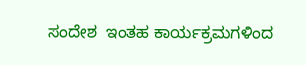ಸಂದೇಶ  ಇಂತಹ ಕಾರ್ಯಕ್ರಮಗಳಿಂದ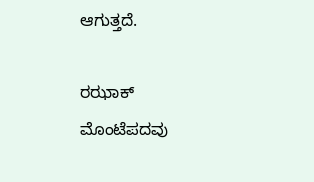ಆಗುತ್ತದೆ.

ರಝಾಕ್ ಮೊಂಟೆಪದವು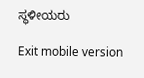ಸ್ಥಳೀಯರು

Exit mobile version